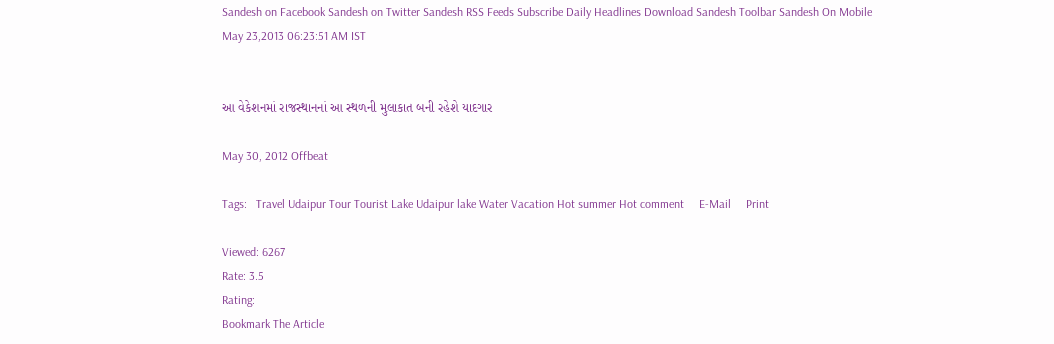Sandesh on Facebook Sandesh on Twitter Sandesh RSS Feeds Subscribe Daily Headlines Download Sandesh Toolbar Sandesh On Mobile
May 23,2013 06:23:51 AM IST


આ વેકેશનમાં રાજસ્થાનનાં આ સ્થળની મુલાકાત બની રહેશે યાદગાર

May 30, 2012 Offbeat

Tags:   Travel Udaipur Tour Tourist Lake Udaipur lake Water Vacation Hot summer Hot comment     E-Mail     Print

Viewed: 6267
Rate: 3.5
Rating:
Bookmark The Article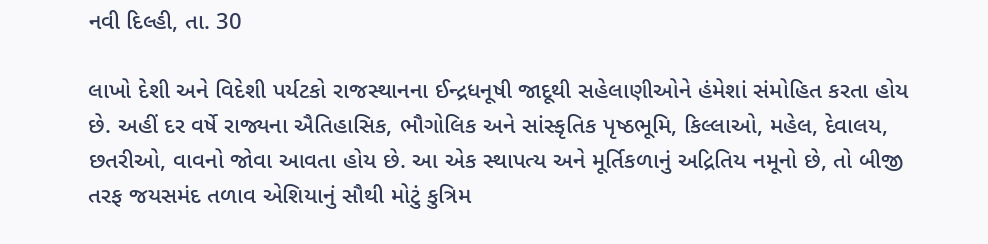નવી દિલ્હી, તા. 30

લાખો દેશી અને વિદેશી પર્યટકો રાજસ્થાનના ઈન્દ્રધનૂષી જાદૂથી સહેલાણીઓને હંમેશાં સંમોહિત કરતા હોય છે. અહીં દર વર્ષે રાજ્યના ઐતિહાસિક, ભૌગોલિક અને સાંસ્કૃતિક પૃષ્ઠભૂમિ, કિલ્લાઓ, મહેલ, દેવાલય, છતરીઓ, વાવનો જોવા આવતા હોય છે. આ એક સ્થાપત્ય અને મૂર્તિકળાનું અદ્રિતિય નમૂનો છે, તો બીજી તરફ જયસમંદ તળાવ એશિયાનું સૌથી મોટું કુત્રિમ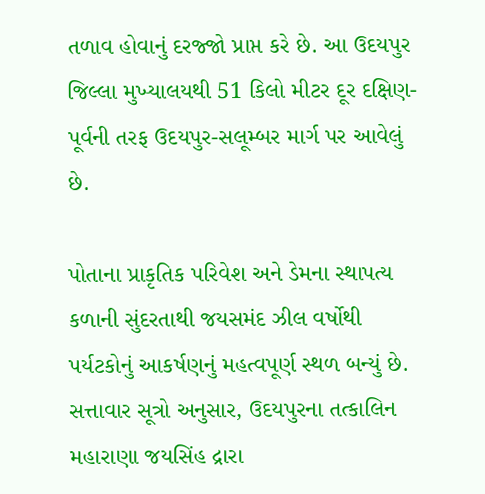તળાવ હોવાનું દરજ્જો પ્રાપ્ત કરે છે. આ ઉદયપુર જિલ્લા મુખ્યાલયથી 51 કિલો મીટર દૂર દક્ષિણ-પૂર્વની તરફ ઉદયપુર-સલૂમ્બર માર્ગ પર આવેલું છે.

પોતાના પ્રાકૃતિક પરિવેશ અને ડેમના સ્થાપત્ય કળાની સુંદરતાથી જયસમંદ ઝીલ વર્ષોથી પર્યટકોનું આકર્ષણનું મહત્વપૂર્ણ સ્થળ બન્યું છે. સત્તાવાર સૂત્રો અનુસાર, ઉદયપુરના તત્કાલિન મહારાણા જયસિંહ દ્રારા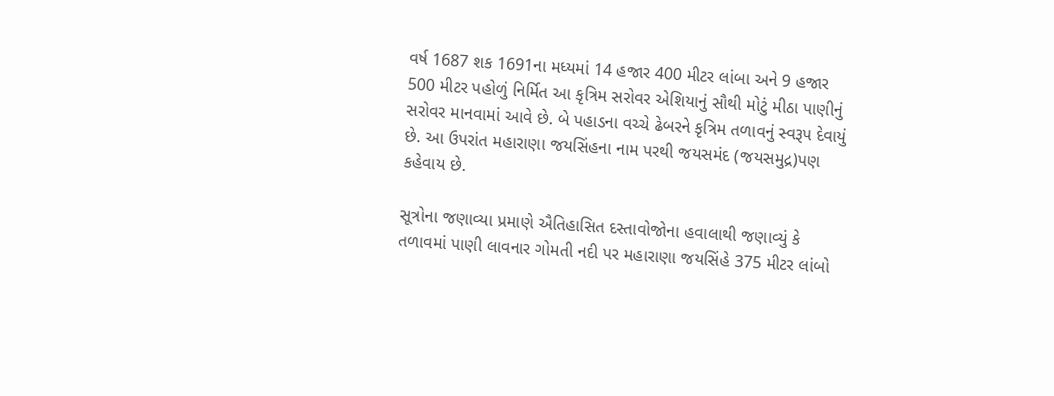વર્ષ 1687 શક 1691ના મધ્યમાં 14 હજાર 400 મીટર લાંબા અને 9 હજાર 500 મીટર પહોળું નિર્મિત આ કૃત્રિમ સરોવર એશિયાનું સૌથી મોટું મીઠા પાણીનું સરોવર માનવામાં આવે છે. બે પહાડના વચ્ચે ઢેબરને કૃત્રિમ તળાવનું સ્વરૂપ દેવાયું છે. આ ઉપરાંત મહારાણા જયસિંહના નામ પરથી જયસમંદ (જયસમુદ્ર)પણ કહેવાય છે.

સૂત્રોના જણાવ્યા પ્રમાણે ઐતિહાસિત દસ્તાવોજોના હવાલાથી જણાવ્યું કે તળાવમાં પાણી લાવનાર ગોમતી નદી પર મહારાણા જયસિંહે 375 મીટર લાંબો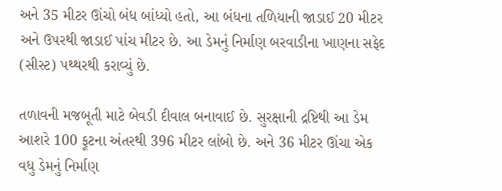અને 35 મીટર ઊંચો બંધ બાંધ્યો હતો, આ બંધના તળિયાની જાડાઈ 20 મીટર અને ઉપરથી જાડાઈ પાંચ મીટર છે. આ ડેમનું નિર્માણ બરવાડીના ખાણના સફેદ (સીસ્ટ) પથ્થરથી કરાવ્યું છે.

તળાવની મજબૂતી માટે બેવડી દીવાલ બનાવાઈ છે. સુરક્ષાની દ્રષ્ટિથી આ ડેમ આશરે 100 ફૂટના અંતરથી 396 મીટર લાંબો છે. અને 36 મીટર ઊંચા એક વધુ ડેમનું નિર્માણ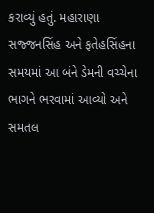કરાવ્યું હતું. મહારાણા સજ્જનસિંહ અને ફતેહસિંહના સમયમાં આ બંને ડેમની વચ્ચેના ભાગને ભરવામાં આવ્યો અને સમતલ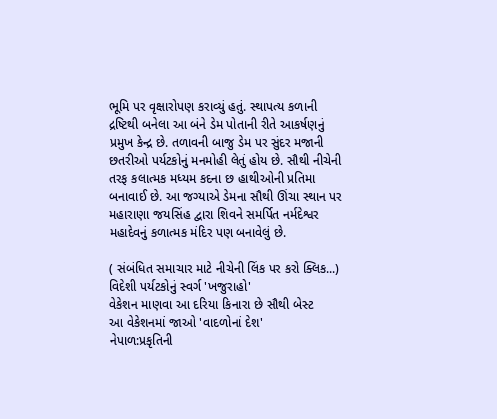ભૂમિ પર વૃક્ષારોપણ કરાવ્યું હતું. સ્થાપત્ય કળાની દ્રષ્ટિથી બનેલા આ બંને ડેમ પોતાની રીતે આકર્ષણનું પ્રમુખ કેન્દ્ર છે. તળાવની બાજુ ડેમ પર સુંદર મજાની છતરીઓ પર્યટકોનું મનમોહી લેતું હોય છે. સૌથી નીચેની તરફ કલાત્મક મધ્યમ કદના છ હાથીઓની પ્રતિમા બનાવાઈ છે. આ જગ્યાએ ડેમના સૌથી ઊંચા સ્થાન પર મહારાણા જયસિંહ દ્વારા શિવને સમર્પિત નર્મદેશ્વર મહાદેવનું કળાત્મક મંદિર પણ બનાવેલું છે.

( સંબંધિત સમાચાર માટે નીચેની લિંક પર કરો ક્લિક...)
વિદેશી પર્યટકોનું સ્વર્ગ 'ખજુરાહો'
વેકેશન માણવા આ દરિયા કિનારા છે સૌથી બેસ્ટ
આ વેકેશનમાં જાઓ 'વાદળોનાં દેશ'
નેપાળ:પ્રકૃતિની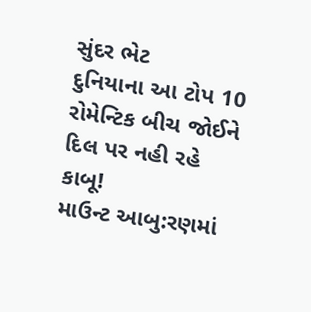સુંદર ભેટ
દુનિયાના આ ટોપ 10 રોમેન્ટિક બીચ જોઈને દિલ પર નહી રહે કાબૂ!
માઉન્ટ આબુ:રણમાં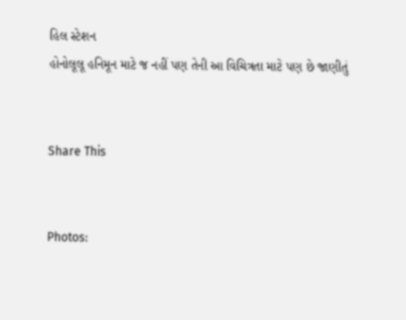હિલ સ્ટેશન
હોનોલૂલૂ હનિમૂન માટે જ નહીં પણ તેની આ વિચિત્રતા માટે પણ છે જાણીતું


Share This


Photos: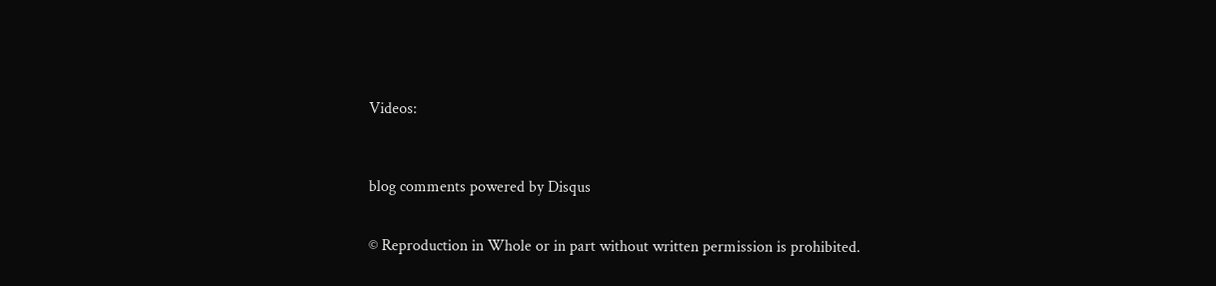Videos:



blog comments powered by Disqus


© Reproduction in Whole or in part without written permission is prohibited.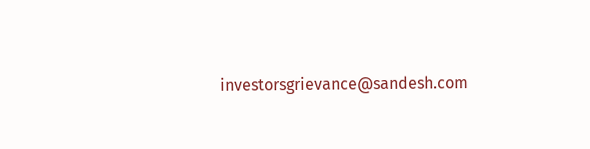investorsgrievance@sandesh.com